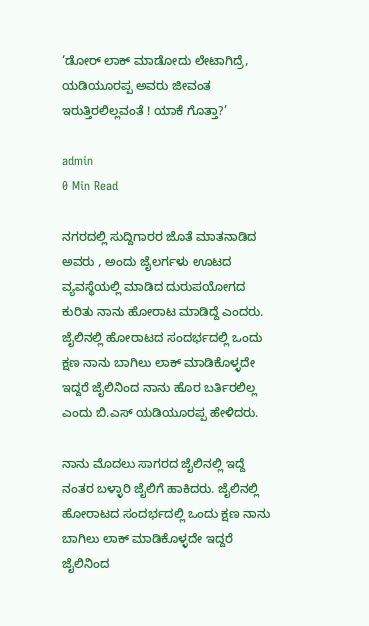‘ಡೋರ್ ಲಾಕ್ ಮಾಡೋದು ಲೇಟಾಗಿದ್ರೆ, ಯಡಿಯೂರಪ್ಪ ಅವರು ಜೀವಂತ ಇರುತ್ತಿರಲಿಲ್ಲವಂತೆ ! ಯಾಕೆ ಗೊತ್ತಾ?’

admin
0 Min Read

ನಗರದಲ್ಲಿ ಸುದ್ದಿಗಾರರ ಜೊತೆ ಮಾತನಾಡಿದ ಅವರು , ಅಂದು ಜೈಲರ್ಗಳು ಊಟದ ವ್ಯವಸ್ಥೆಯಲ್ಲಿ ಮಾಡಿದ ದುರುಪಯೋಗದ ಕುರಿತು ನಾನು ಹೋರಾಟ ಮಾಡಿದ್ದೆ ಎಂದರು. ಜೈಲಿನಲ್ಲಿ ಹೋರಾಟದ ಸಂದರ್ಭದಲ್ಲಿ ಒಂದು ಕ್ಷಣ ನಾನು ಬಾಗಿಲು ಲಾಕ್ ಮಾಡಿಕೊಳ್ಳದೇ ಇದ್ದರೆ ಜೈಲಿನಿಂದ ನಾನು ಹೊರ ಬರ್ತಿರಲಿಲ್ಲ ಎಂದು ಬಿ.ಎಸ್ ಯಡಿಯೂರಪ್ಪ ಹೇಳಿದರು.

ನಾನು ಮೊದಲು ಸಾಗರದ ಜೈಲಿನಲ್ಲಿ ಇದ್ದೆ ನಂತರ ಬಳ್ಳಾರಿ ಜೈಲಿಗೆ ಹಾಕಿದರು. ಜೈಲಿನಲ್ಲಿ ಹೋರಾಟದ ಸಂದರ್ಭದಲ್ಲಿ ಒಂದು ಕ್ಷಣ ನಾನು ಬಾಗಿಲು ಲಾಕ್ ಮಾಡಿಕೊಳ್ಳದೇ ಇದ್ದರೆ ಜೈಲಿನಿಂದ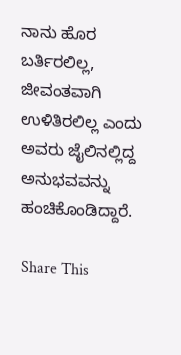ನಾನು ಹೊರ ಬರ್ತಿರಲಿಲ್ಲ, ಜೀವಂತವಾಗಿ ಉಳಿತಿರಲಿಲ್ಲ ಎಂದು ಅವರು ಜೈಲಿನಲ್ಲಿದ್ದ ಅನುಭವವನ್ನು ಹಂಚಿಕೊಂಡಿದ್ದಾರೆ.

Share This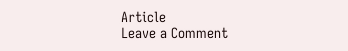Article
Leave a Comment